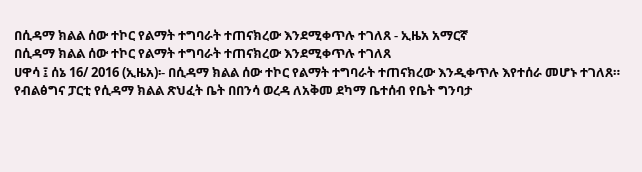በሲዳማ ክልል ሰው ተኮር የልማት ተግባራት ተጠናክረው እንደሚቀጥሉ ተገለጸ - ኢዜአ አማርኛ
በሲዳማ ክልል ሰው ተኮር የልማት ተግባራት ተጠናክረው እንደሚቀጥሉ ተገለጸ
ሀዋሳ ፤ ሰኔ 16/ 2016 (ኢዜአ)፡- በሲዳማ ክልል ሰው ተኮር የልማት ተግባራት ተጠናክረው እንዲቀጥሉ እየተሰራ መሆኑ ተገለጸ።
የብልፅግና ፓርቲ የሲዳማ ክልል ጽህፈት ቤት በበንሳ ወረዳ ለአቅመ ደካማ ቤተሰብ የቤት ግንባታ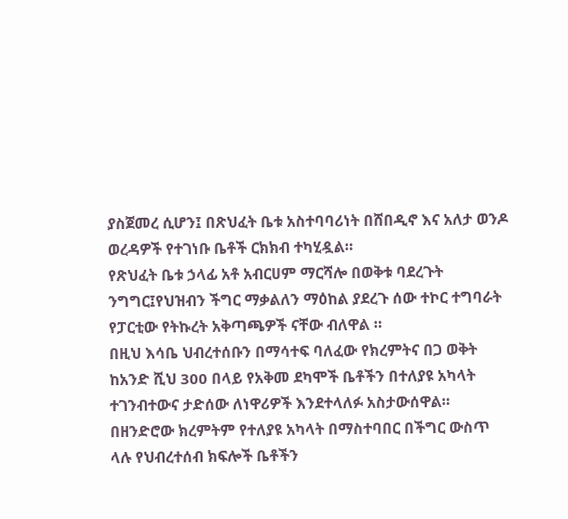ያስጀመረ ሲሆን፤ በጽህፈት ቤቱ አስተባባሪነት በሸበዲኖ እና አለታ ወንዶ ወረዳዎች የተገነቡ ቤቶች ርክክብ ተካሂዷል።
የጽህፈት ቤቱ ኃላፊ አቶ አብርሀም ማርሻሎ በወቅቱ ባደረጉት ንግግር፤የህዝብን ችግር ማቃልለን ማዕከል ያደረጉ ሰው ተኮር ተግባራት የፓርቲው የትኩረት አቅጣጫዎች ናቸው ብለዋል ።
በዚህ እሳቤ ህብረተሰቡን በማሳተፍ ባለፈው የክረምትና በጋ ወቅት ከአንድ ሺህ 300 በላይ የአቅመ ደካሞች ቤቶችን በተለያዩ አካላት ተገንብተውና ታድሰው ለነዋሪዎች እንደተላለፉ አስታውሰዋል።
በዘንድሮው ክረምትም የተለያዩ አካላት በማስተባበር በችግር ውስጥ ላሉ የህብረተሰብ ክፍሎች ቤቶችን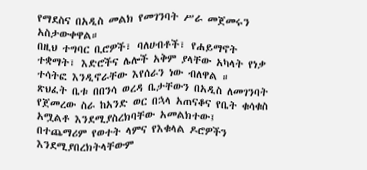የማደስና በአዲስ መልክ የመገንባት ሥራ መጀመሩን አስታውቀዋል።
በዚህ ተግባር ቢሮዎች፣ ባለሀብቶች፣ የሐይማኖት ተቋማት፣ እድሮችና ሌሎች አቅም ያላቸው አካላት የነቃ ተሳትፎ እንዲኖራቸው እየሰራን ነው ብለዋል ።
ጽህፈት ቤቱ በበንሳ ወረዳ ቤታቸውን በአዲስ ለመገንባት የጀመረው ስራ ከአንድ ወር በኋላ አጠናቆና የቤት ቁሳቁስ አሟልቶ እንደሚያስረክባቸው አመልክተው፤ በተጨማሪም የወተት ላምና የእቁላል ዶሮዎችን እንደሚያበረክትላቸውም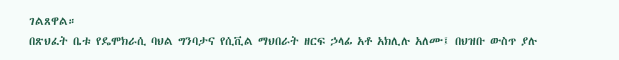ገልጸዋል።
በጽህፈት ቤቱ የዴሞክራሲ ባህል ግንባታና የሲቪል ማህበራት ዘርፍ ኃላፊ አቶ አክሊሉ አለሙ፤ በህዝቡ ውስጥ ያሉ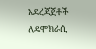አደረጃጀቶች ለዴሞክራሲ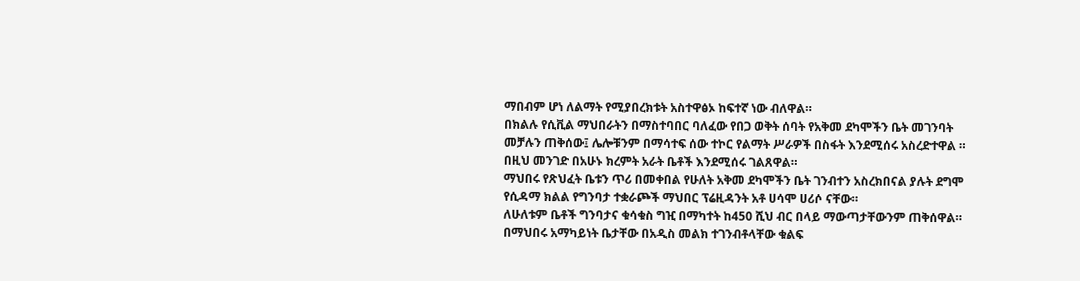ማበብም ሆነ ለልማት የሚያበረክቱት አስተዋፅኦ ከፍተኛ ነው ብለዋል።
በክልሉ የሲቪል ማህበራትን በማስተባበር ባለፈው የበጋ ወቅት ሰባት የአቅመ ደካሞችን ቤት መገንባት መቻሉን ጠቅሰው፤ ሌሎቹንም በማሳተፍ ሰው ተኮር የልማት ሥራዎች በስፋት እንደሚሰሩ አስረድተዋል ።
በዚህ መንገድ በአሁኑ ክረምት አራት ቤቶች እንደሚሰሩ ገልጸዋል።
ማህበሩ የጽህፈት ቤቱን ጥሪ በመቀበል የሁለት አቅመ ደካሞችን ቤት ገንብተን አስረክበናል ያሉት ደግሞ የሲዳማ ክልል የግንባታ ተቋራጮች ማህበር ፕሬዚዳንት አቶ ሀሳሞ ሀሪሶ ናቸው።
ለሁለቱም ቤቶች ግንባታና ቁሳቁስ ግዢ በማካተት ከ450 ሺህ ብር በላይ ማውጣታቸውንም ጠቅሰዋል።
በማህበሩ አማካይነት ቤታቸው በአዲስ መልክ ተገንብቶላቸው ቁልፍ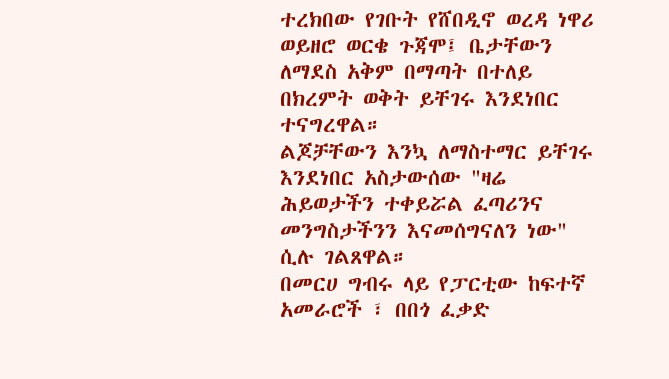ተረክበው የገቡት የሸበዲኖ ወረዳ ነዋሪ ወይዘሮ ወርቄ ጉጃሞ፤ ቤታቸውን ለማደስ አቅም በማጣት በተለይ በክረምት ወቅት ይቸገሩ እንደነበር ተናግረዋል።
ልጆቻቸውን እንኳ ለማስተማር ይቸገሩ እንደነበር አስታውሰው "ዛሬ ሕይወታችን ተቀይሯል ፈጣሪንና መንግስታችንን እናመሰግናለን ነው" ሲሉ ገልጸዋል።
በመርሀ ግብሩ ላይ የፓርቲው ከፍተኛ አመራሮች ፣ በበጎ ፈቃድ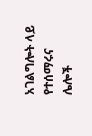አገልግሎት ላይ የተሰማሩና ሌሎች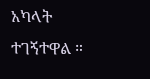አካላት ተገኝተዋል ።